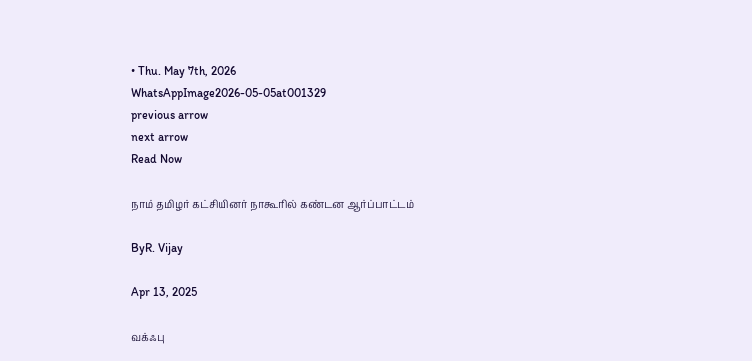• Thu. May 7th, 2026
WhatsAppImage2026-05-05at001329
previous arrow
next arrow
Read Now

நாம் தமிழர் கட்சியினர் நாகூரில் கண்டன ஆர்ப்பாட்டம்

ByR. Vijay

Apr 13, 2025

வக்ஃபு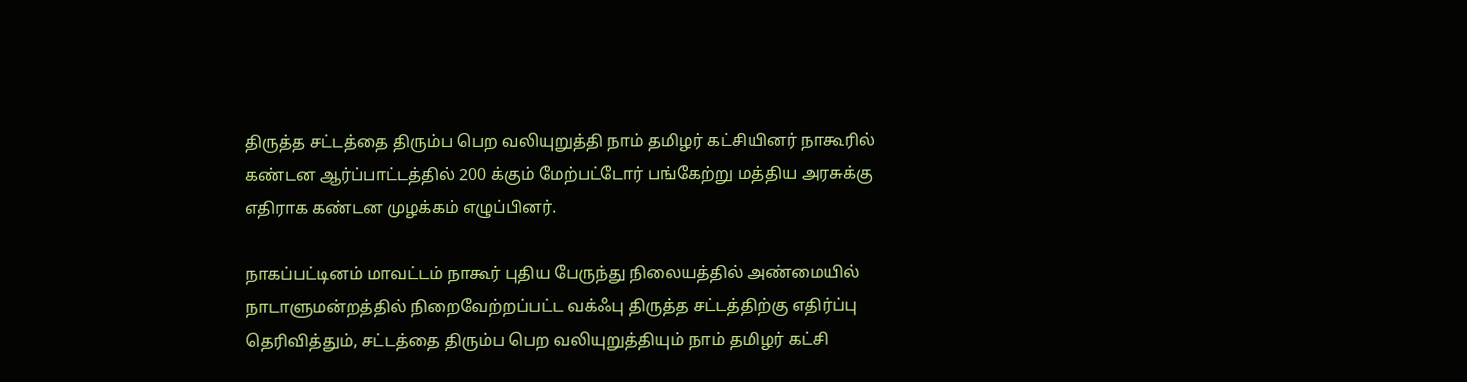திருத்த சட்டத்தை திரும்ப பெற வலியுறுத்தி நாம் தமிழர் கட்சியினர் நாகூரில் கண்டன ஆர்ப்பாட்டத்தில் 200 க்கும் மேற்பட்டோர் பங்கேற்று மத்திய அரசுக்கு எதிராக கண்டன முழக்கம் எழுப்பினர்.

நாகப்பட்டினம் மாவட்டம் நாகூர் புதிய பேருந்து நிலையத்தில் அண்மையில் நாடாளுமன்றத்தில் நிறைவேற்றப்பட்ட வக்ஃபு திருத்த சட்டத்திற்கு எதிர்ப்பு தெரிவித்தும், சட்டத்தை திரும்ப பெற வலியுறுத்தியும் நாம் தமிழர் கட்சி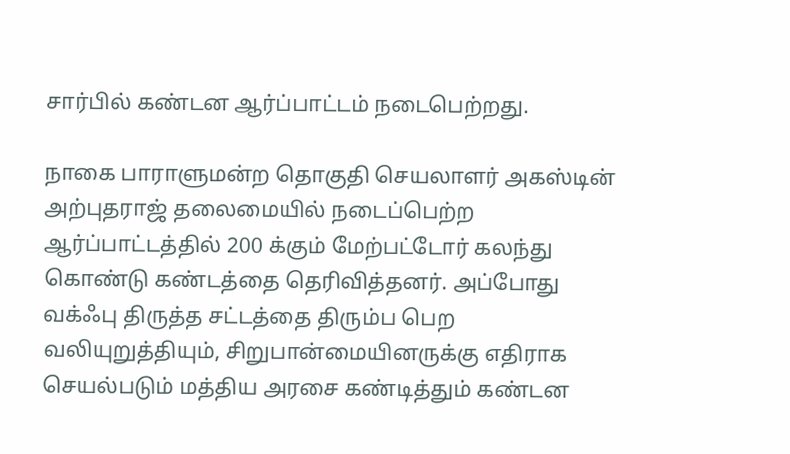சார்பில் கண்டன ஆர்ப்பாட்டம் நடைபெற்றது.

நாகை பாராளுமன்ற தொகுதி செயலாளர் அகஸ்டின் அற்புதராஜ் தலைமையில் நடைப்பெற்ற ஆர்ப்பாட்டத்தில் 200 க்கும் மேற்பட்டோர் கலந்து கொண்டு கண்டத்தை தெரிவித்தனர். அப்போது வக்ஃபு திருத்த சட்டத்தை திரும்ப பெற வலியுறுத்தியும், சிறுபான்மையினருக்கு எதிராக செயல்படும் மத்திய அரசை கண்டித்தும் கண்டன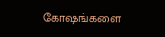கோஷங்களை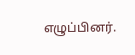எழுப்பினர்.